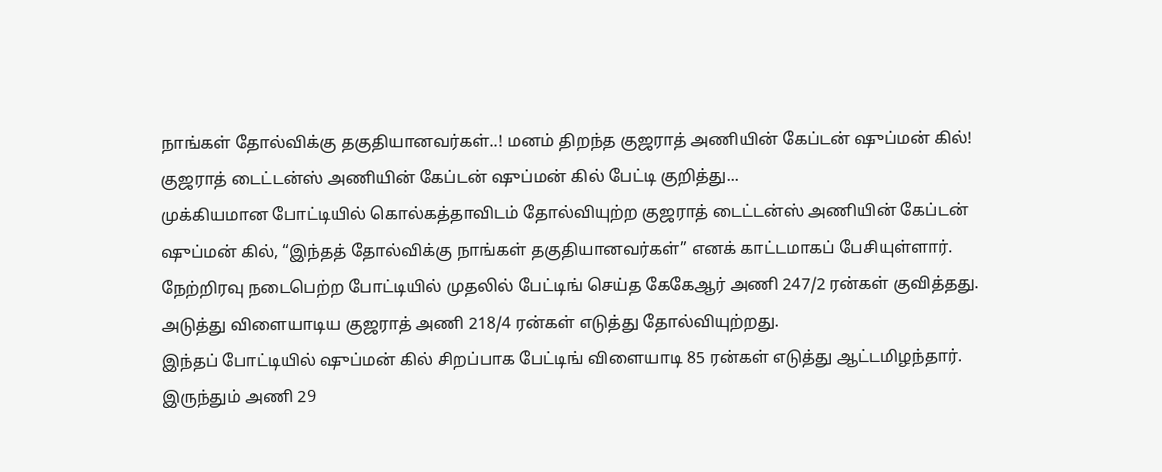நாங்கள் தோல்விக்கு தகுதியானவர்கள்..! மனம் திறந்த குஜராத் அணியின் கேப்டன் ஷுப்மன் கில்!
குஜராத் டைட்டன்ஸ் அணியின் கேப்டன் ஷுப்மன் கில் பேட்டி குறித்து...
முக்கியமான போட்டியில் கொல்கத்தாவிடம் தோல்வியுற்ற குஜராத் டைட்டன்ஸ் அணியின் கேப்டன் ஷுப்மன் கில், “இந்தத் தோல்விக்கு நாங்கள் தகுதியானவர்கள்” எனக் காட்டமாகப் பேசியுள்ளார்.
நேற்றிரவு நடைபெற்ற போட்டியில் முதலில் பேட்டிங் செய்த கேகேஆர் அணி 247/2 ரன்கள் குவித்தது. அடுத்து விளையாடிய குஜராத் அணி 218/4 ரன்கள் எடுத்து தோல்வியுற்றது.
இந்தப் போட்டியில் ஷுப்மன் கில் சிறப்பாக பேட்டிங் விளையாடி 85 ரன்கள் எடுத்து ஆட்டமிழந்தார். இருந்தும் அணி 29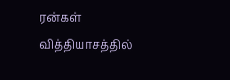ரன்கள் வித்தியாசத்தில்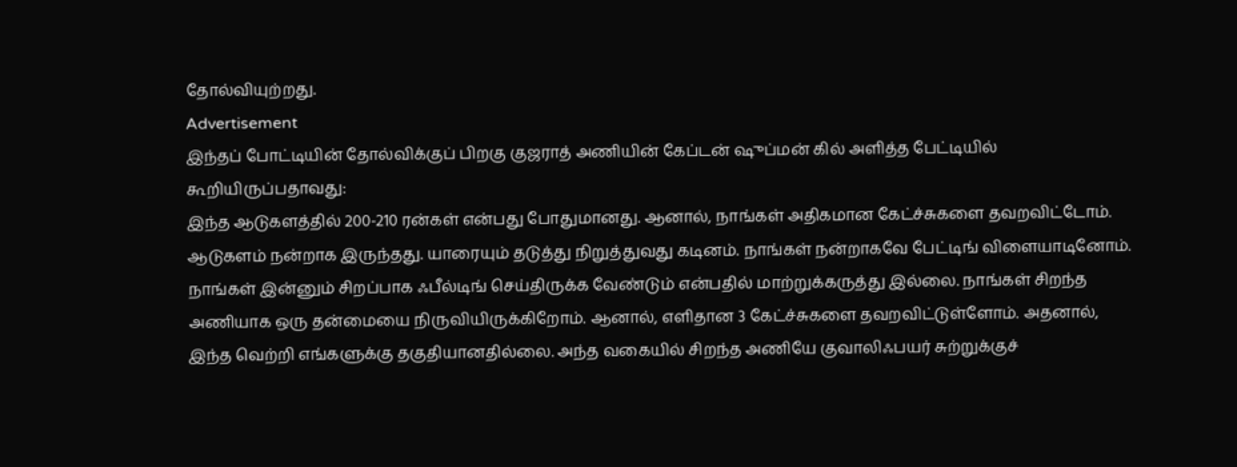தோல்வியுற்றது.
Advertisement
இந்தப் போட்டியின் தோல்விக்குப் பிறகு குஜராத் அணியின் கேப்டன் ஷுப்மன் கில் அளித்த பேட்டியில் கூறியிருப்பதாவது:
இந்த ஆடுகளத்தில் 200-210 ரன்கள் என்பது போதுமானது. ஆனால், நாங்கள் அதிகமான கேட்ச்சுகளை தவறவிட்டோம். ஆடுகளம் நன்றாக இருந்தது. யாரையும் தடுத்து நிறுத்துவது கடினம். நாங்கள் நன்றாகவே பேட்டிங் விளையாடினோம்.
நாங்கள் இன்னும் சிறப்பாக ஃபீல்டிங் செய்திருக்க வேண்டும் என்பதில் மாற்றுக்கருத்து இல்லை. நாங்கள் சிறந்த அணியாக ஒரு தன்மையை நிருவியிருக்கிறோம். ஆனால், எளிதான 3 கேட்ச்சுகளை தவறவிட்டுள்ளோம். அதனால், இந்த வெற்றி எங்களுக்கு தகுதியானதில்லை. அந்த வகையில் சிறந்த அணியே குவாலிஃபயர் சுற்றுக்குச்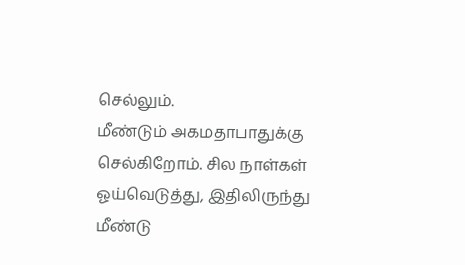செல்லும்.
மீண்டும் அகமதாபாதுக்கு செல்கிறோம். சில நாள்கள் ஓய்வெடுத்து, இதிலிருந்து மீண்டு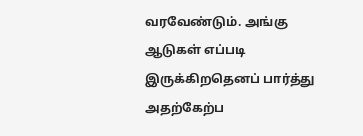வரவேண்டும். அங்கு ஆடுகள் எப்படி இருக்கிறதெனப் பார்த்து அதற்கேற்ப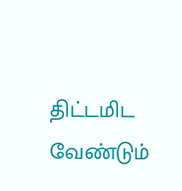திட்டமிட வேண்டும்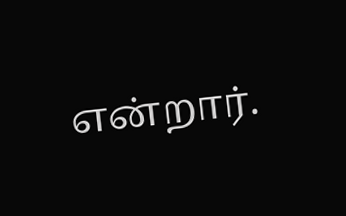என்றார்.